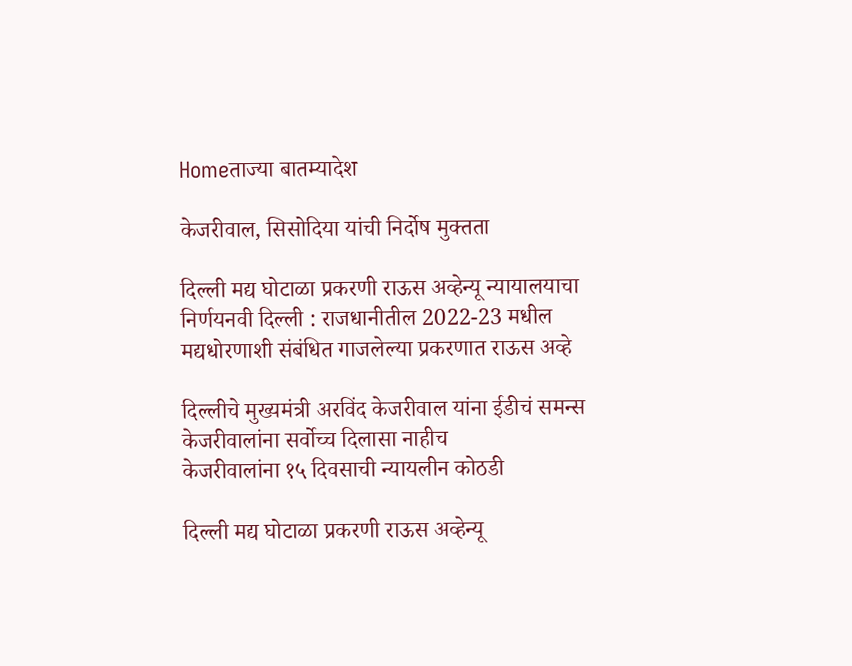Homeताज्या बातम्यादेश

केजरीवाल, सिसोदिया यांची निर्दोष मुक्तता

दिल्ली मद्य घोटाळा प्रकरणी राऊस अव्हेन्यू न्यायालयाचा निर्णयनवी दिल्ली : राजधानीतील 2022-23 मधील मद्यधोरणाशी संबंधित गाजलेल्या प्रकरणात राऊस अव्हे

दिल्लीचे मुख्यमंत्री अरविंद केजरीवाल यांना ईडीचं समन्स
केजरीवालांना सर्वोच्च दिलासा नाहीच
केजरीवालांना १५ दिवसाची न्यायलीन कोठडी

दिल्ली मद्य घोटाळा प्रकरणी राऊस अव्हेन्यू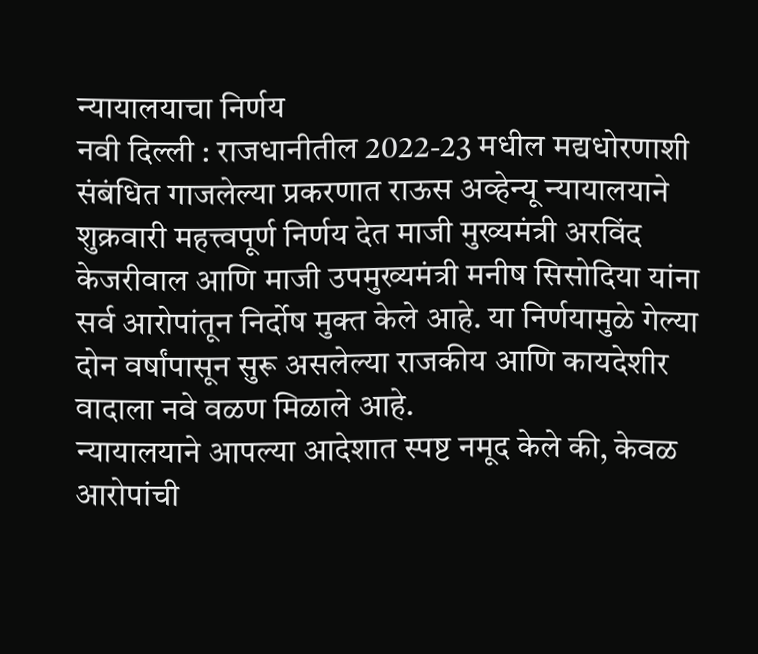न्यायालयाचा निर्णय
नवी दिल्ली : राजधानीतील 2022-23 मधील मद्यधोरणाशी संबंधित गाजलेल्या प्रकरणात राऊस अव्हेन्यू न्यायालयाने शुक्रवारी महत्त्वपूर्ण निर्णय देत माजी मुख्यमंत्री अरविंद केजरीवाल आणि माजी उपमुख्यमंत्री मनीष सिसोदिया यांना सर्व आरोपांतून निर्दोष मुक्त केले आहे. या निर्णयामुळे गेल्या दोन वर्षांपासून सुरू असलेल्या राजकीय आणि कायदेशीर वादाला नवे वळण मिळाले आहे.
न्यायालयाने आपल्या आदेशात स्पष्ट नमूद केले की, केवळ आरोपांची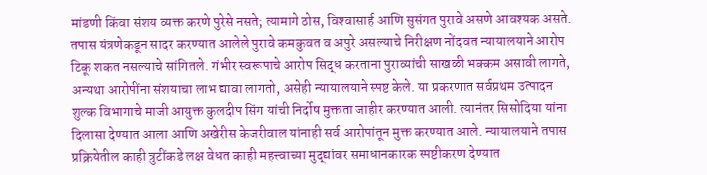मांडणी किंवा संशय व्यक्त करणे पुरेसे नसते; त्यामागे ठोस, विश्‍वासार्ह आणि सुसंगत पुरावे असणे आवश्यक असते. तपास यंत्रणेकडून सादर करण्यात आलेले पुरावे कमकुवत व अपुरे असल्याचे निरीक्षण नोंदवत न्यायालयाने आरोप टिकू शकत नसल्याचे सांगितले. गंभीर स्वरूपाचे आरोप सिद्ध करताना पुराव्यांची साखळी भक्कम असावी लागते, अन्यथा आरोपींना संशयाचा लाभ द्यावा लागतो, असेही न्यायालयाने स्पष्ट केले. या प्रकरणात सर्वप्रथम उत्पादन शुल्क विभागाचे माजी आयुक्त कुलदीप सिंग यांची निर्दोष मुक्तता जाहीर करण्यात आली. त्यानंतर सिसोदिया यांना दिलासा देण्यात आला आणि अखेरीस केजरीवाल यांनाही सर्व आरोपांतून मुक्त करण्यात आले. न्यायालयाने तपास प्रक्रियेतील काही त्रुटींकडे लक्ष वेधत काही महत्त्वाच्या मुद्द्यांवर समाधानकारक स्पष्टीकरण देण्यात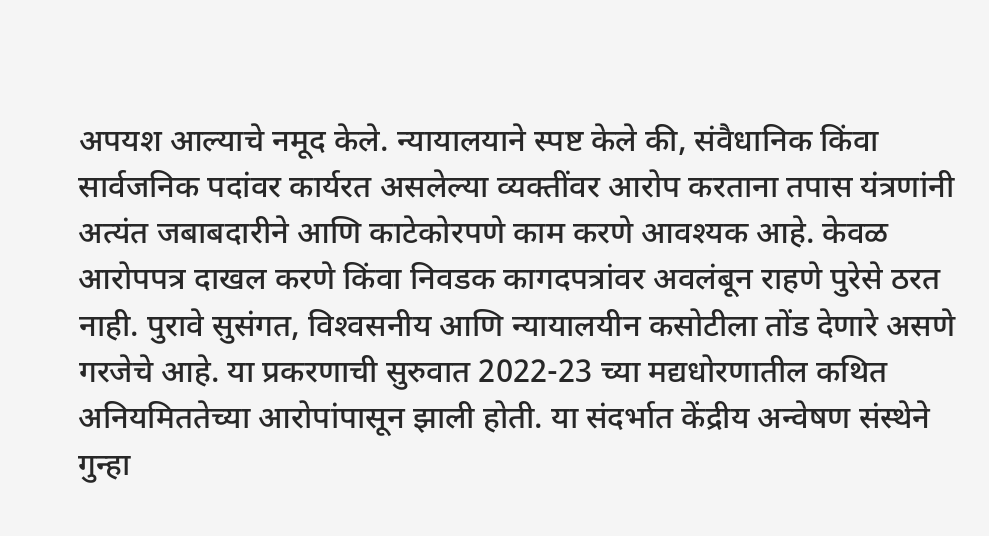अपयश आल्याचे नमूद केले. न्यायालयाने स्पष्ट केले की, संवैधानिक किंवा सार्वजनिक पदांवर कार्यरत असलेल्या व्यक्तींवर आरोप करताना तपास यंत्रणांनी अत्यंत जबाबदारीने आणि काटेकोरपणे काम करणे आवश्यक आहे. केवळ आरोपपत्र दाखल करणे किंवा निवडक कागदपत्रांवर अवलंबून राहणे पुरेसे ठरत नाही. पुरावे सुसंगत, विश्‍वसनीय आणि न्यायालयीन कसोटीला तोंड देणारे असणे गरजेचे आहे. या प्रकरणाची सुरुवात 2022-23 च्या मद्यधोरणातील कथित अनियमिततेच्या आरोपांपासून झाली होती. या संदर्भात केंद्रीय अन्वेषण संस्थेने गुन्हा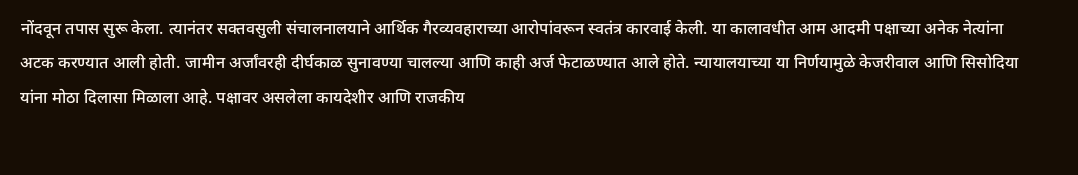नोंदवून तपास सुरू केला. त्यानंतर सक्तवसुली संचालनालयाने आर्थिक गैरव्यवहाराच्या आरोपांवरून स्वतंत्र कारवाई केली. या कालावधीत आम आदमी पक्षाच्या अनेक नेत्यांना अटक करण्यात आली होती. जामीन अर्जांवरही दीर्घकाळ सुनावण्या चालल्या आणि काही अर्ज फेटाळण्यात आले होते. न्यायालयाच्या या निर्णयामुळे केजरीवाल आणि सिसोदिया यांना मोठा दिलासा मिळाला आहे. पक्षावर असलेला कायदेशीर आणि राजकीय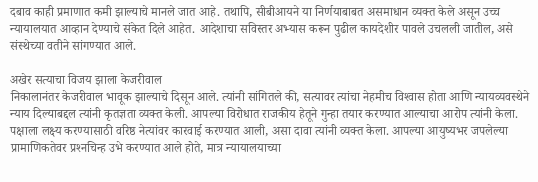दबाव काही प्रमाणात कमी झाल्याचे मानले जात आहे. तथापि, सीबीआयने या निर्णयाबाबत असमाधान व्यक्त केले असून उच्च न्यायालयात आव्हान देण्याचे संकेत दिले आहेत. आदेशाचा सविस्तर अभ्यास करून पुढील कायदेशीर पावले उचलली जातील, असे संस्थेच्या वतीने सांगण्यात आले.

अखेर सत्याचा विजय झाला केजरीवाल
निकालानंतर केजरीवाल भावूक झाल्याचे दिसून आले. त्यांनी सांगितले की, सत्यावर त्यांचा नेहमीच विश्‍वास होता आणि न्यायव्यवस्थेने न्याय दिल्याबद्दल त्यांनी कृतज्ञता व्यक्त केली. आपल्या विरोधात राजकीय हेतूने गुन्हा तयार करण्यात आल्याचा आरोप त्यांनी केला. पक्षाला लक्ष्य करण्यासाठी वरिष्ठ नेत्यांवर कारवाई करण्यात आली, असा दावा त्यांनी व्यक्त केला. आपल्या आयुष्यभर जपलेल्या प्रामाणिकतेवर प्रश्‍नचिन्ह उभे करण्यात आले होते, मात्र न्यायालयाच्या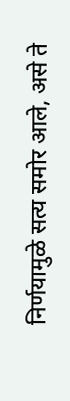निर्णयामुळे सत्य समोर आले, असे ते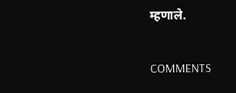म्हणाले.

COMMENTS